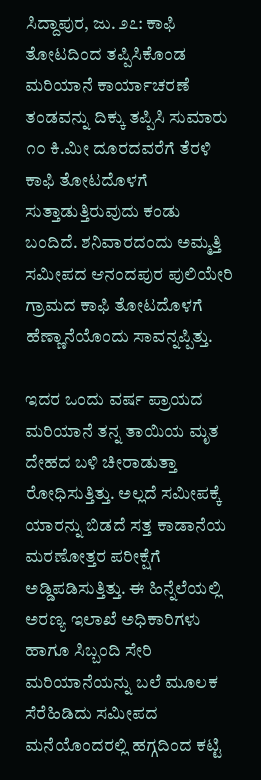ಸಿದ್ದಾಪುರ, ಜು. ೨೭: ಕಾಫಿ ತೋಟದಿಂದ ತಪ್ಪಿಸಿಕೊಂಡ ಮರಿಯಾನೆ ಕಾರ್ಯಾಚರಣೆ ತಂಡವನ್ನು ದಿಕ್ಕು ತಪ್ಪಿಸಿ ಸುಮಾರು ೧೦ ಕಿ.ಮೀ ದೂರದವರೆಗೆ ತೆರಳಿ ಕಾಫಿ ತೋಟದೊಳಗೆ ಸುತ್ತಾಡುತ್ತಿರುವುದು ಕಂಡು ಬಂದಿದೆ. ಶನಿವಾರದಂದು ಅಮ್ಮತ್ತಿ ಸಮೀಪದ ಆನಂದಪುರ ಪುಲಿಯೇರಿ ಗ್ರಾಮದ ಕಾಫಿ ತೋಟದೊಳಗೆ ಹೆಣ್ಣಾನೆಯೊಂದು ಸಾವನ್ನಪ್ಪಿತ್ತು.

ಇದರ ಒಂದು ವರ್ಷ ಪ್ರಾಯದ ಮರಿಯಾನೆ ತನ್ನ ತಾಯಿಯ ಮೃತ ದೇಹದ ಬಳಿ ಚೀರಾಡುತ್ತಾ ರೋಧಿಸುತ್ತಿತ್ತು. ಅಲ್ಲದೆ ಸಮೀಪಕ್ಕೆ ಯಾರನ್ನು ಬಿಡದೆ ಸತ್ತ ಕಾಡಾನೆಯ ಮರಣೋತ್ತರ ಪರೀಕ್ಷೆಗೆ ಅಡ್ಡಿಪಡಿಸುತ್ತಿತ್ತು. ಈ ಹಿನ್ನೆಲೆಯಲ್ಲಿ ಅರಣ್ಯ ಇಲಾಖೆ ಅಧಿಕಾರಿಗಳು ಹಾಗೂ ಸಿಬ್ಬಂದಿ ಸೇರಿ ಮರಿಯಾನೆಯನ್ನು ಬಲೆ ಮೂಲಕ ಸೆರೆಹಿಡಿದು ಸಮೀಪದ ಮನೆಯೊಂದರಲ್ಲಿ ಹಗ್ಗದಿಂದ ಕಟ್ಟಿ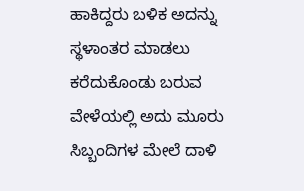ಹಾಕಿದ್ದರು ಬಳಿಕ ಅದನ್ನು ಸ್ಥಳಾಂತರ ಮಾಡಲು ಕರೆದುಕೊಂಡು ಬರುವ ವೇಳೆಯಲ್ಲಿ ಅದು ಮೂರು ಸಿಬ್ಬಂದಿಗಳ ಮೇಲೆ ದಾಳಿ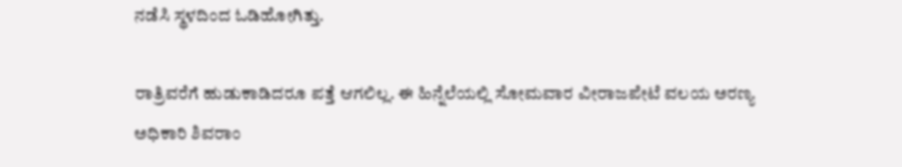ನಡೆಸಿ ಸ್ಥಳದಿಂದ ಓಡಿಹೋಗಿತ್ತು.

ರಾತ್ರಿವರೆಗೆ ಹುಡುಕಾಡಿದರೂ ಪತ್ತೆ ಆಗಲಿಲ್ಲ. ಈ ಹಿನ್ನೆಲೆಯಲ್ಲಿ ಸೋಮವಾರ ವೀರಾಜಪೇಟೆ ವಲಯ ಅರಣ್ಯ ಅಧಿಕಾರಿ ಶಿವರಾಂ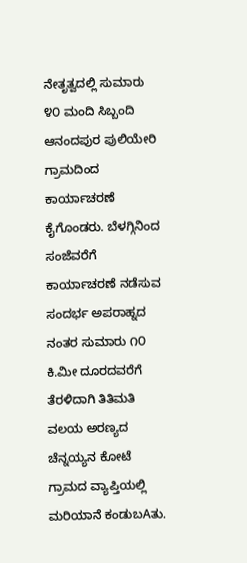ನೇತೃತ್ವದಲ್ಲಿ ಸುಮಾರು ೪೦ ಮಂದಿ ಸಿಬ್ಬಂದಿ ಆನಂದಪುರ ಪುಲಿಯೇರಿ ಗ್ರಾಮದಿಂದ ಕಾರ್ಯಾಚರಣೆ ಕೈಗೊಂಡರು. ಬೆಳಗ್ಗಿನಿಂದ ಸಂಜೆವರೆಗೆ ಕಾರ್ಯಾಚರಣೆ ನಡೆಸುವ ಸಂದರ್ಭ ಅಪರಾಹ್ನದ ನಂತರ ಸುಮಾರು ೧೦ ಕಿ.ಮೀ ದೂರದವರೆಗೆ ತೆರಳಿದಾಗಿ ತಿತಿಮತಿ ವಲಯ ಅರಣ್ಯದ ಚೆನ್ನಯ್ಯನ ಕೋಟೆ ಗ್ರಾಮದ ವ್ಯಾಪ್ತಿಯಲ್ಲಿ ಮರಿಯಾನೆ ಕಂಡುಬAತು.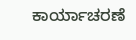ಕಾರ್ಯಾಚರಣೆ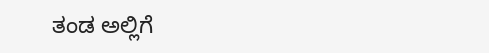ತಂಡ ಅಲ್ಲಿಗೆ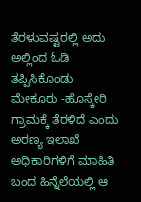ತೆರಳುವಷ್ಟರಲ್ಲಿ ಅದು ಅಲ್ಲಿಂದ ಓಡಿ ತಪ್ಪಿಸಿಕೊಂಡು ಮೇಕೂರು -ಹೊಸ್ಕೇರಿ ಗ್ರಾಮಕ್ಕೆ ತೆರಳಿದೆ ಎಂದು ಅರಣ್ಯ ಇಲಾಖೆ ಅಧಿಕಾರಿಗಳಿಗೆ ಮಾಹಿತಿ ಬಂದ ಹಿನ್ನೆಲೆಯಲ್ಲಿ ಆ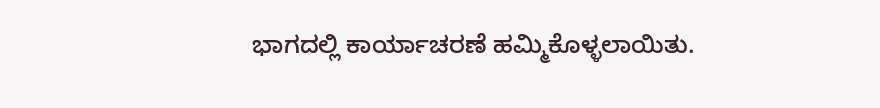ಭಾಗದಲ್ಲಿ ಕಾರ್ಯಾಚರಣೆ ಹಮ್ಮಿಕೊಳ್ಳಲಾಯಿತು.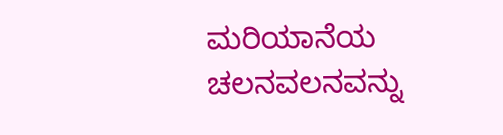ಮರಿಯಾನೆಯ ಚಲನವಲನವನ್ನು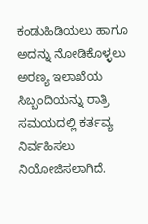ಕಂಡುಹಿಡಿಯಲು ಹಾಗೂ ಅದನ್ನು ನೋಡಿಕೊಳ್ಳಲು ಅರಣ್ಯ ಇಲಾಖೆಯ ಸಿಬ್ಬಂದಿಯನ್ನು ರಾತ್ರಿ ಸಮಯದಲ್ಲಿ ಕರ್ತವ್ಯ ನಿರ್ವಹಿಸಲು ನಿಯೋಜಿಸಲಾಗಿದೆ.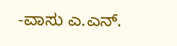-ವಾಸು ಎ.ಎನ್.